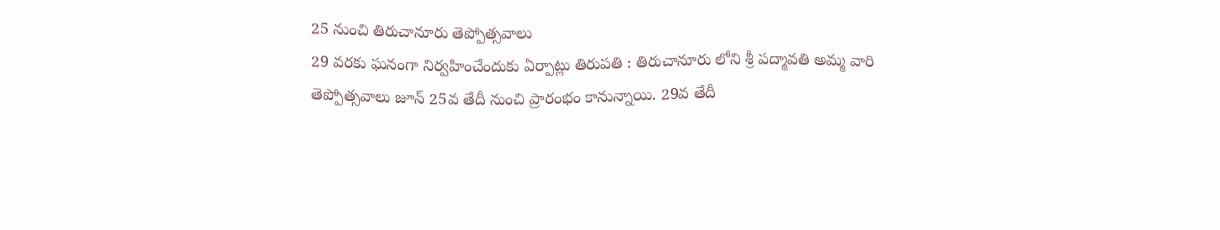25 నుంచి తిరుచానూరు తెప్పోత్సవాలు
29 వరకు ఘనంగా నిర్వహించేందుకు ఏర్పాట్లు తిరుపతి : తిరుచానూరు లోని శ్రీ పద్మావతి అమ్మ వారి తెప్పోత్సవాలు జూన్ 25వ తేదీ నుంచి ప్రారంభం కానున్నాయి. 29వ తేదీ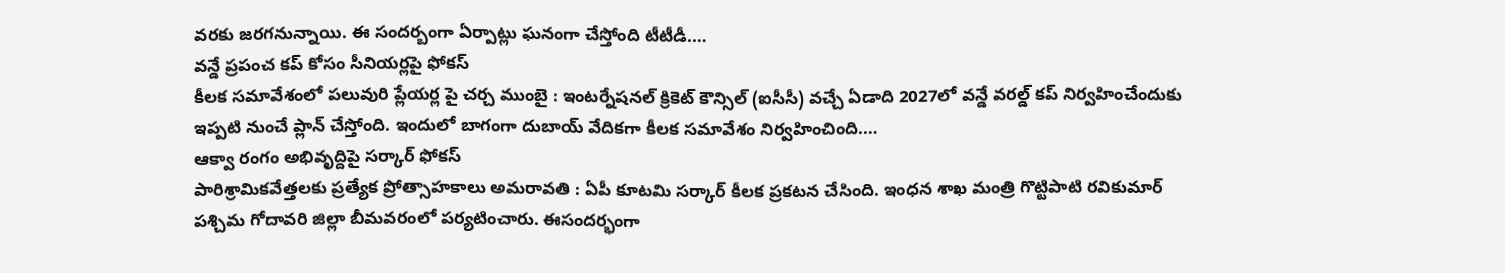వరకు జరగనున్నాయి. ఈ సందర్బంగా ఏర్పాట్లు ఘనంగా చేస్తోంది టీటీడీ.…
వన్డే ప్రపంచ కప్ కోసం సీనియర్లపై ఫోకస్
కీలక సమావేశంలో పలువురి ప్లేయర్ల పై చర్చ ముంబై : ఇంటర్నేషనల్ క్రికెట్ కౌన్సిల్ (ఐసీసీ) వచ్చే ఏడాది 2027లో వన్డే వరల్డ్ కప్ నిర్వహించేందుకు ఇప్పటి నుంచే ప్లాన్ చేస్తోంది. ఇందులో బాగంగా దుబాయ్ వేదికగా కీలక సమావేశం నిర్వహించింది.…
ఆక్వా రంగం అభివృద్దిపై సర్కార్ ఫోకస్
పారిశ్రామికవేత్తలకు ప్రత్యేక ప్రోత్సాహకాలు అమరావతి : ఏపీ కూటమి సర్కార్ కీలక ప్రకటన చేసింది. ఇంధన శాఖ మంత్రి గొట్టిపాటి రవికుమార్ పశ్చిమ గోదావరి జిల్లా బీమవరంలో పర్యటించారు. ఈసందర్భంగా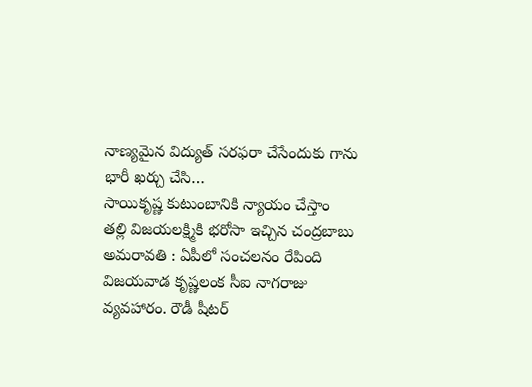నాణ్యమైన విద్యుత్ సరఫరా చేసేందుకు గాను భారీ ఖర్చు చేసి…
సాయికృష్ణ కుటుంబానికి న్యాయం చేస్తాం
తల్లి విజయలక్ష్మికి భరోసా ఇచ్చిన చంద్రబాబు అమరావతి : ఏపీలో సంచలనం రేపింది విజయవాడ కృష్ణలంక సీఐ నాగరాజు వ్యవహారం. రౌడీ షీటర్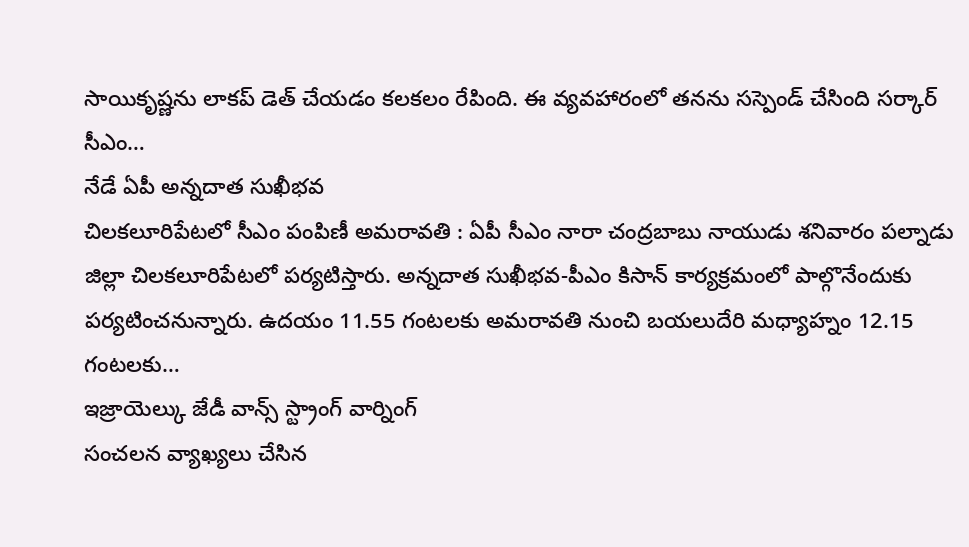సాయికృష్ణను లాకప్ డెత్ చేయడం కలకలం రేపింది. ఈ వ్యవహారంలో తనను సస్పెండ్ చేసింది సర్కార్ సీఎం…
నేడే ఏపీ అన్నదాత సుఖీభవ
చిలకలూరిపేటలో సీఎం పంపిణీ అమరావతి : ఏపీ సీఎం నారా చంద్రబాబు నాయుడు శనివారం పల్నాడు జిల్లా చిలకలూరిపేటలో పర్యటిస్తారు. అన్నదాత సుఖీభవ-పీఎం కిసాన్ కార్యక్రమంలో పాల్గొనేందుకు పర్యటించనున్నారు. ఉదయం 11.55 గంటలకు అమరావతి నుంచి బయలుదేరి మధ్యాహ్నం 12.15 గంటలకు…
ఇజ్రాయెల్కు జేడీ వాన్స్ స్ట్రాంగ్ వార్నింగ్
సంచలన వ్యాఖ్యలు చేసిన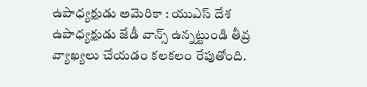ఉపాధ్యక్షుడు అమెరికా : యుఎస్ దేశ ఉపాధ్యక్షుడు జేడీ వాన్స్ ఉన్నట్టుండి తీవ్ర వ్యాఖ్యలు చేయడం కలకలం రేపుతోంది.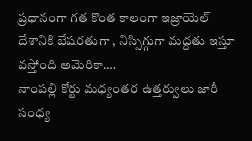ప్రధానంగా గత కొంత కాలంగా ఇజ్రాయెల్ దేశానికి బేషరతుగా , నిస్సిగ్గుగా మద్దతు ఇస్తూ వస్తోంది అమెరికా.…
నాంపల్లి కోర్టు మధ్యంతర ఉత్తర్వులు జారీ
సంధ్య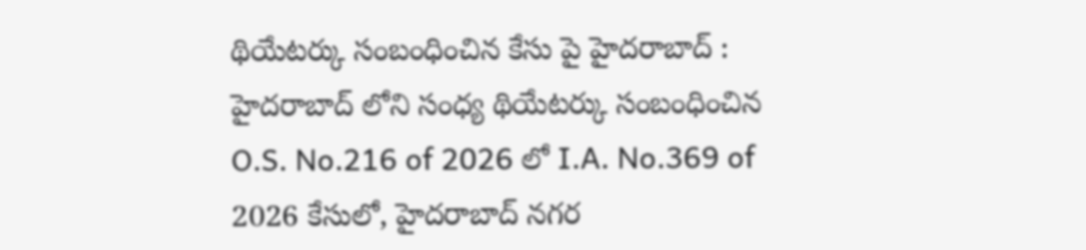థియేటర్కు సంబంధించిన కేసు పై హైదరాబాద్ : హైదరాబాద్ లోని సంధ్య థియేటర్కు సంబంధించిన O.S. No.216 of 2026 లో I.A. No.369 of 2026 కేసులో, హైదరాబాద్ నగర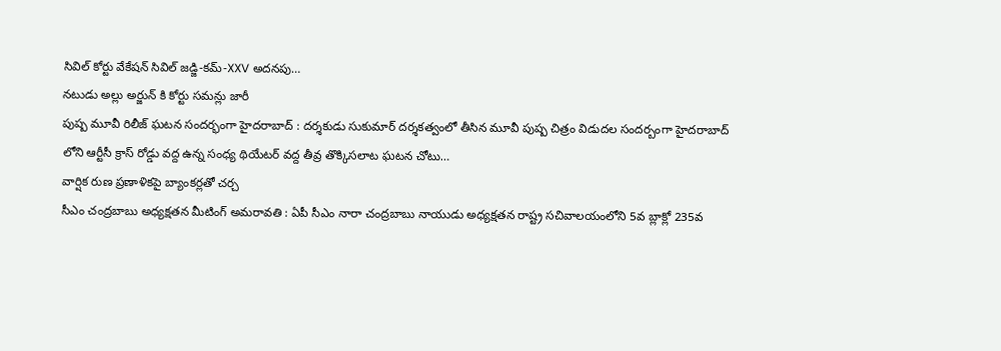సివిల్ కోర్టు వేకేషన్ సివిల్ జడ్జి-కమ్-XXV అదనపు…
నటుడు అల్లు అర్జున్ కి కోర్టు సమన్లు జారీ
పుష్ప మూవీ రిలీజ్ ఘటన సందర్భంగా హైదరాబాద్ : దర్శకుడు సుకుమార్ దర్శకత్వంలో తీసిన మూవీ పుష్ప చిత్రం విడుదల సందర్బంగా హైదరాబాద్ లోని ఆర్టీసీ క్రాస్ రోడ్డు వద్ద ఉన్న సంధ్య థియేటర్ వద్ద తీవ్ర తొక్కిసలాట ఘటన చోటు…
వార్షిక రుణ ప్రణాళికపై బ్యాంకర్లతో చర్చ
సీఎం చంద్రబాబు అధ్యక్షతన మీటింగ్ అమరావతి : ఏపీ సీఎం నారా చంద్రబాబు నాయుడు అధ్యక్షతన రాష్ట్ర సచివాలయంలోని 5వ బ్లాక్లో 235వ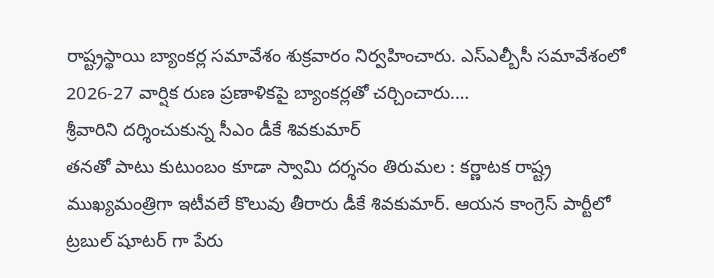రాష్ట్రస్థాయి బ్యాంకర్ల సమావేశం శుక్రవారం నిర్వహించారు. ఎస్ఎల్బీసీ సమావేశంలో 2026-27 వార్షిక రుణ ప్రణాళికపై బ్యాంకర్లతో చర్చించారు.…
శ్రీవారిని దర్శించుకున్న సీఎం డీకే శివకుమార్
తనతో పాటు కుటుంబం కూడా స్వామి దర్శనం తిరుమల : కర్ణాటక రాష్ట్ర ముఖ్యమంత్రిగా ఇటీవలే కొలువు తీరారు డీకే శివకుమార్. ఆయన కాంగ్రెస్ పార్టీలో ట్రబుల్ షూటర్ గా పేరు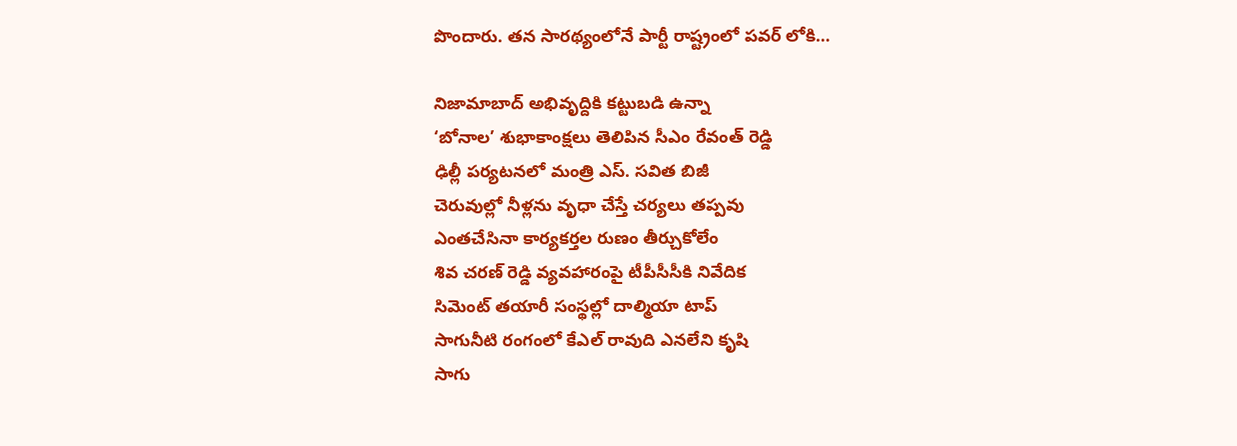పొందారు. తన సారథ్యంలోనే పార్టీ రాష్ట్రంలో పవర్ లోకి…

నిజామాబాద్ అభివృద్దికి కట్టుబడి ఉన్నా
‘బోనాల’ శుభాకాంక్షలు తెలిపిన సీఎం రేవంత్ రెడ్డి
ఢిల్లీ పర్యటనలో మంత్రి ఎస్. సవిత బిజీ
చెరువుల్లో నీళ్లను వృధా చేస్తే చర్యలు తప్పవు
ఎంతచేసినా కార్యకర్తల రుణం తీర్చుకోలేం
శివ చరణ్ రెడ్డి వ్యవహారంపై టీపీసీసీకి నివేదిక
సిమెంట్ తయారీ సంస్థల్లో దాల్మియా టాప్
సాగునీటి రంగంలో కేఎల్ రావుది ఎనలేని కృషి
సాగు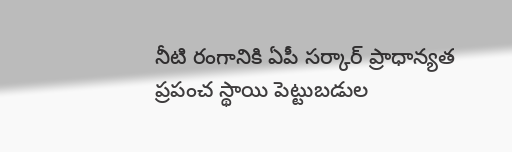నీటి రంగానికి ఏపీ సర్కార్ ప్రాధాన్యత
ప్రపంచ స్థాయి పెట్టుబడుల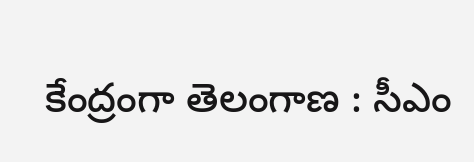కేంద్రంగా తెలంగాణ : సీఎం